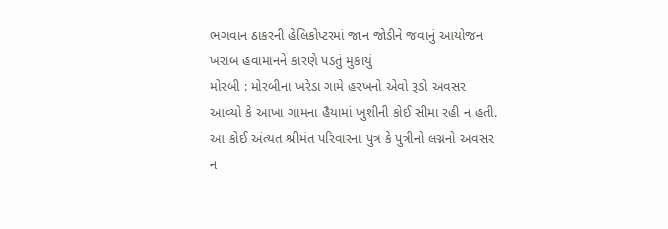ભગવાન ઠાકરની હેલિકોપ્ટરમાં જાન જોડીને જવાનું આયોજન ખરાબ હવામાનને કારણે પડતું મુકાયું
મોરબી : મોરબીના ખરેડા ગામે હરખનો એવો રૂડો અવસર આવ્યો કે આખા ગામના હૈયામાં ખુશીની કોઈ સીમા રહી ન હતી. આ કોઈ અંત્યત શ્રીમંત પરિવારના પુત્ર કે પુત્રીનો લગ્નનો અવસર ન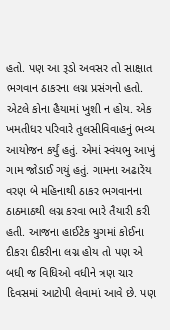હતો. પણ આ રૂડો અવસર તો સાક્ષાત ભગવાન ઠાકરના લગ્ન પ્રસંગનો હતો. એટલે કોના હૈયામાં ખુશી ન હોય. એક ખમતીધર પરિવારે તુલસીવિવાહનું ભવ્ય આયોજન કર્યું હતું. એમાં સ્વંયભુ આખું ગામ જોડાઈ ગયું હતું. ગામના અઢારેંય વરણ બે મહિનાથી ઠાકર ભગવાનના ઠાઠમાઠથી લગ્ન કરવા ભારે તૈયારી કરી હતી. આજના હાઈટેક યુગમાં કોઈના દીકરા દીકરીના લગ્ન હોય તો પણ એ બધી જ વિધિઓ વધીને ત્રણ ચાર દિવસમાં આટોપી લેવામાં આવે છે. પણ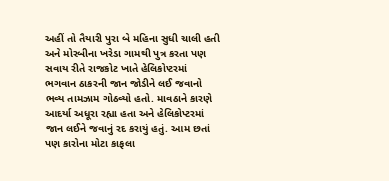અહીં તો તૈયારી પુરા બે મહિના સુધી ચાલી હતી અને મોરબીના ખરેડા ગામથી પુત્ર કરતા પણ સવાય રીતે રાજકોટ ખાતે હેલિકોપ્ટરમાં ભગવાન ઠાકરની જાન જોડીને લઈ જવાનો ભવ્ય તામઝામ ગોઠવ્યો હતો. માવઠાને કારણે આદર્યા અધૂરા રહ્યા હતા અને હેલિકોપ્ટરમાં જાન લઈને જવાનું રદ કરાયું હતું. આમ છતાં પણ કારોના મોટા કાફલા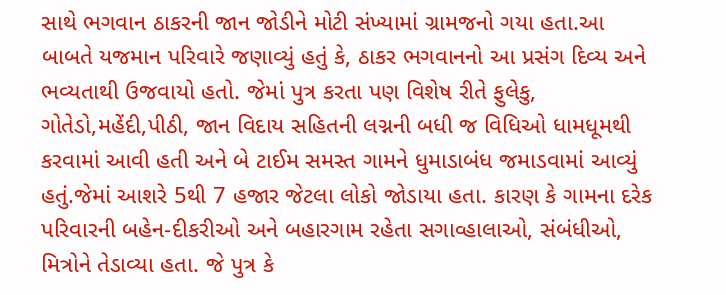સાથે ભગવાન ઠાકરની જાન જોડીને મોટી સંખ્યામાં ગ્રામજનો ગયા હતા.આ બાબતે યજમાન પરિવારે જણાવ્યું હતું કે, ઠાકર ભગવાનનો આ પ્રસંગ દિવ્ય અને ભવ્યતાથી ઉજવાયો હતો. જેમાં પુત્ર કરતા પણ વિશેષ રીતે ફુલેકુ, ગોતેડો,મહેંદી,પીઠી, જાન વિદાય સહિતની લગ્નની બધી જ વિધિઓ ધામધૂમથી કરવામાં આવી હતી અને બે ટાઈમ સમસ્ત ગામને ધુમાડાબંધ જમાડવામાં આવ્યું હતું.જેમાં આશરે 5થી 7 હજાર જેટલા લોકો જોડાયા હતા. કારણ કે ગામના દરેક પરિવારની બહેન-દીકરીઓ અને બહારગામ રહેતા સગાવ્હાલાઓ, સંબંધીઓ, મિત્રોને તેડાવ્યા હતા. જે પુત્ર કે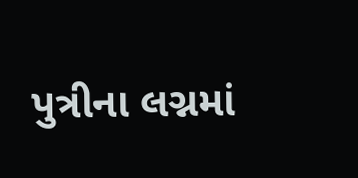પુત્રીના લગ્નમાં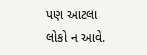પણ આટલા લોકો ન આવે.